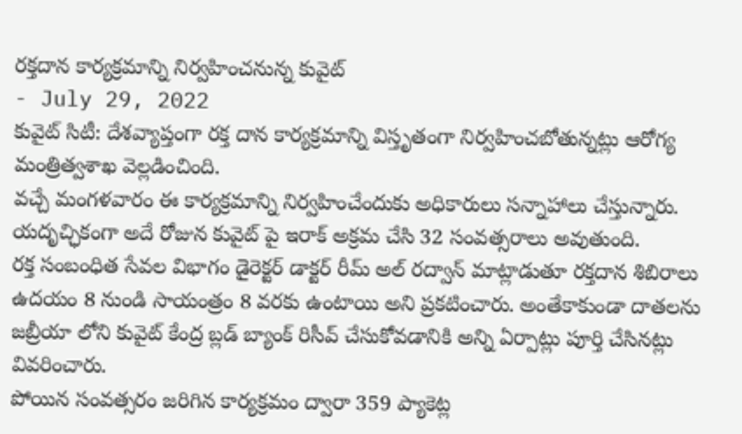రక్తదాన కార్యక్రమాన్ని నిర్వహించనున్న కువైట్
- July 29, 2022
కువైట్ సిటీ: దేశవ్యాప్తంగా రక్త దాన కార్యక్రమాన్ని విస్తృతంగా నిర్వహించబోతున్నట్లు ఆరోగ్య మంత్రిత్వశాఖ వెల్లడించింది.
వచ్చే మంగళవారం ఈ కార్యక్రమాన్ని నిర్వహించేందుకు అధికారులు సన్నాహాలు చేస్తున్నారు. యదృచ్ఛికంగా అదే రోజున కువైట్ పై ఇరాక్ అక్రమ చేసి 32 సంవత్సరాలు అవుతుంది.
రక్త సంబంధిత సేవల విభాగం డైరెక్టర్ డాక్టర్ రీమ్ అల్ రద్వాన్ మాట్లాడుతూ రక్తదాన శిబిరాలు ఉదయం 8 నుండి సాయంత్రం 8 వరకు ఉంటాయి అని ప్రకటించారు. అంతేకాకుండా దాతలను జబ్రీయా లోని కువైట్ కేంద్ర బ్లడ్ బ్యాంక్ రిసీవ్ చేసుకోవడానికి అన్ని ఏర్పాట్లు పూర్తి చేసినట్లు వివరించారు.
పోయిన సంవత్సరం జరిగిన కార్యక్రమం ద్వారా 359 ప్యాకెట్ల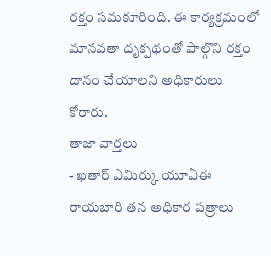రక్తం సమకూరింది. ఈ కార్యక్రమంలో మానవతా దృక్పథంతో పాల్గొని రక్తం దానం చేయాలని అధికారులు కోరారు.
తాజా వార్తలు
- ఖతార్ ఎమిర్కు యూఏఈ రాయబారి తన అధికార పత్రాలు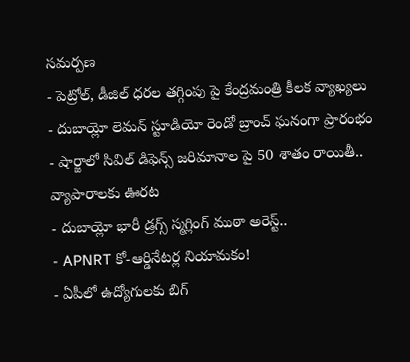సమర్పణ
- పెట్రోల్, డీజిల్ ధరల తగ్గింపు పై కేంద్రమంత్రి కీలక వ్యాఖ్యలు
- దుబాయ్లో లెమన్ స్టూడియో రెండో బ్రాంచ్ ఘనంగా ప్రారంభం
- షార్జాలో సివిల్ డిఫెన్స్ జరిమానాల పై 50 శాతం రాయితీ.. వ్యాపారాలకు ఊరట
- దుబాయ్లో భారీ డ్రగ్స్ స్మగ్లింగ్ ముఠా అరెస్ట్..
- APNRT కో-ఆర్డినేటర్ల నియామకం!
- ఏపీలో ఉద్యోగులకు బిగ్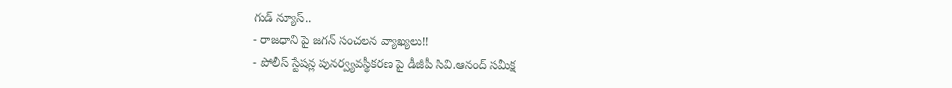గుడ్ న్యూస్..
- రాజధాని పై జగన్ సంచలన వ్యాఖ్యలు!!
- పోలీస్ స్టేషన్ల పునర్వ్యవస్థీకరణ పై డీజీపీ సివి.ఆనంద్ సమీక్ష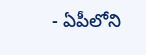- ఏపీలోని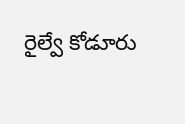రైల్వే కోడూరు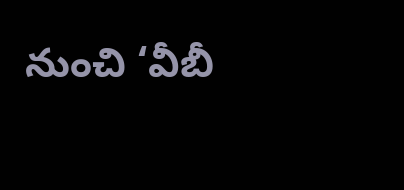నుంచి ‘వీబీ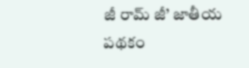జీ రామ్ జీ’ జాతీయ పథకం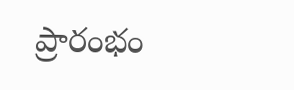ప్రారంభం